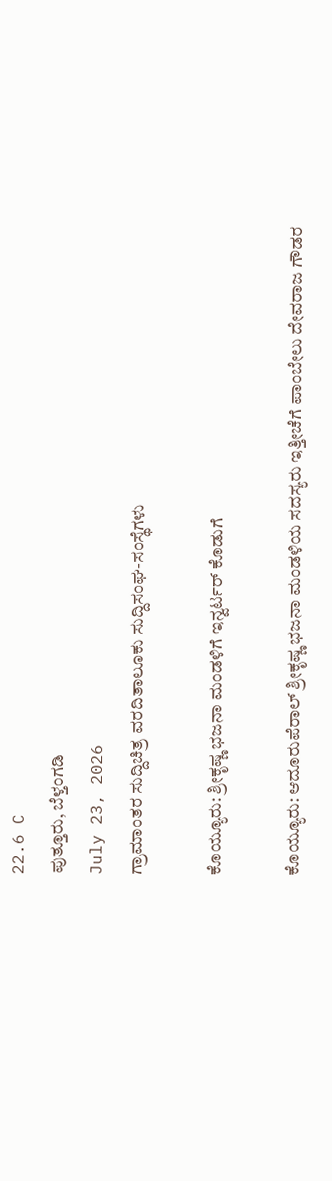22.6 C
ಪುತ್ತೂರು, ಬೆಳ್ತಂಗಡಿ
July 23, 2026
ಗ್ರಾಮಾಂತರ ಸುದ್ದಿಚಿತ್ರ ವರದಿತಾಲೂಕು ಸುದ್ದಿಸಂಘ-ಸಂಸ್ಥೆಗಳು

ಕೊಯ್ಯೂರು: ಶ್ರೀಕೃಷ್ಣ ಭಜನಾ ಮಂಡಳಿಗೆ ಇನ್ವರ್ಟರ್ ಕೊಡುಗೆ

ಕೊಯ್ಯೂರು: ಆದೂರುಪೆರಾಲ್ ಶ್ರೀಕೃಷ್ಣ ಭಜನಾ ಮಂಡಳಿಯ ಸದಸ್ಯರು ಇತ್ತೀಚೆಗೆ ಪಾಂಬೇಲು ದೇವರಾಜ ಗೌಡರ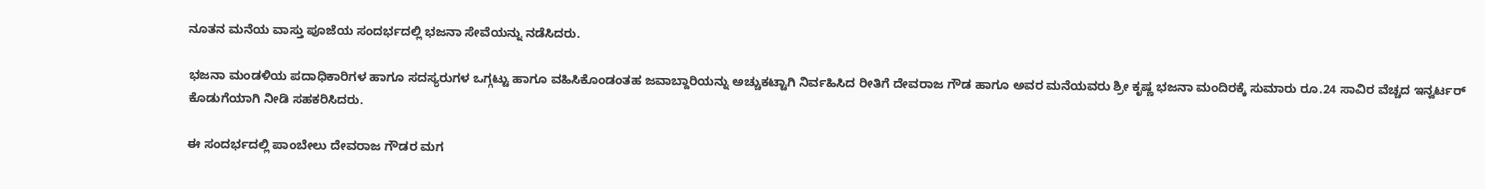ನೂತನ ಮನೆಯ ವಾಸ್ತು ಪೂಜೆಯ ಸಂದರ್ಭದಲ್ಲಿ ಭಜನಾ ಸೇವೆಯನ್ನು ನಡೆಸಿದರು.

ಭಜನಾ ಮಂಡಳಿಯ ಪದಾಧಿಕಾರಿಗಳ ಹಾಗೂ ಸದಸ್ಯರುಗಳ ಒಗ್ಗಟ್ಟು ಹಾಗೂ ವಹಿಸಿಕೊಂಡಂತಹ ಜವಾಬ್ದಾರಿಯನ್ನು ಅಚ್ಚುಕಟ್ಟಾಗಿ ನಿರ್ವಹಿಸಿದ ರೀತಿಗೆ ದೇವರಾಜ ಗೌಡ ಹಾಗೂ ಅವರ ಮನೆಯವರು ಶ್ರೀ ಕೃಷ್ಣ ಭಜನಾ ಮಂದಿರಕ್ಕೆ ಸುಮಾರು ರೂ.24 ಸಾವಿರ ವೆಚ್ಚದ ಇನ್ವರ್ಟರ್ ಕೊಡುಗೆಯಾಗಿ ನೀಡಿ ಸಹಕರಿಸಿದರು.

ಈ ಸಂದರ್ಭದಲ್ಲಿ ಪಾಂಬೇಲು ದೇವರಾಜ ಗೌಡರ ಮಗ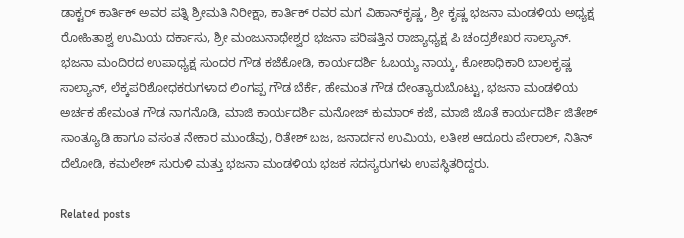ಡಾಕ್ಟರ್ ಕಾರ್ತಿಕ್ ಅವರ ಪತ್ನಿ ಶ್ರೀಮತಿ ನಿರೀಕ್ಷಾ, ಕಾರ್ತಿಕ್ ರವರ ಮಗ ವಿಹಾನ್‌ಕೃಷ್ಣ, ಶ್ರೀ ಕೃಷ್ಣ ಭಜನಾ ಮಂಡಳಿಯ ಅಧ್ಯಕ್ಷ ರೋಹಿತಾಶ್ವ ಉಮಿಯ ದರ್ಕಾಸು, ಶ್ರೀ ಮಂಜುನಾಥೇಶ್ವರ ಭಜನಾ ಪರಿಷತ್ತಿನ ರಾಜ್ಯಾಧ್ಯಕ್ಷ ಪಿ ಚಂದ್ರಶೇಖರ ಸಾಲ್ಯಾನ್. ಭಜನಾ ಮಂದಿರದ ಉಪಾಧ್ಯಕ್ಷ ಸುಂದರ ಗೌಡ ಕಜೆಕೋಡಿ, ಕಾರ್ಯದರ್ಶಿ ಓಬಯ್ಯ ನಾಯ್ಕ, ಕೋಶಾಧಿಕಾರಿ ಬಾಲಕೃಷ್ಣ ಸಾಲ್ಯಾನ್, ಲೆಕ್ಕಪರಿಶೋಧಕರುಗಳಾದ ಲಿಂಗಪ್ಪ ಗೌಡ ಬೆರ್ಕೆ, ಹೇಮಂತ ಗೌಡ ದೇಂತ್ಯಾರುಬೊಟ್ಟು, ಭಜನಾ ಮಂಡಳಿಯ ಅರ್ಚಕ ಹೇಮಂತ ಗೌಡ ನಾಗನೊಡಿ, ಮಾಜಿ ಕಾರ್ಯದರ್ಶಿ ಮನೋಜ್ ಕುಮಾರ್ ಕಜೆ, ಮಾಜಿ ಜೊತೆ ಕಾರ್ಯದರ್ಶಿ ಜಿತೇಶ್ ಸಾಂತ್ಯೂಡಿ ಹಾಗೂ ವಸಂತ ನೇಕಾರ ಮುಂಡೆವು, ರಿತೇಶ್ ಬಜ, ಜನಾರ್ದನ ಉಮಿಯ, ಲತೀಶ ಆದೂರು ಪೇರಾಲ್, ನಿತಿನ್ ದೆಲೋಡಿ, ಕಮಲೇಶ್ ಸುರುಳಿ ಮತ್ತು ಭಜನಾ ಮಂಡಳಿಯ ಭಜಕ ಸದಸ್ಯರುಗಳು ಉಪಸ್ಥಿತರಿದ್ದರು.

Related posts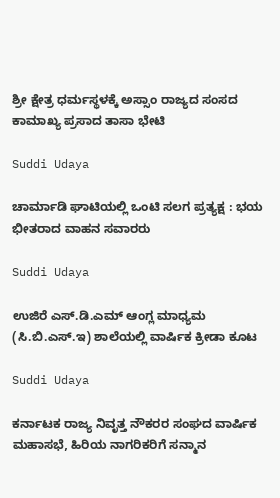ಶ್ರೀ ಕ್ಷೇತ್ರ ಧರ್ಮಸ್ಥಳಕ್ಕೆ ಅಸ್ಸಾಂ ರಾಜ್ಯದ ಸಂಸದ ಕಾಮಾಖ್ಯ ಪ್ರಸಾದ ತಾಸಾ ಭೇಟಿ

Suddi Udaya

ಚಾರ್ಮಾಡಿ ಘಾಟಿಯಲ್ಲಿ ಒಂಟಿ ಸಲಗ ಪ್ರತ್ಯಕ್ಷ : ಭಯ ಭೀತರಾದ ವಾಹನ ಸವಾರರು

Suddi Udaya

ಉಜಿರೆ ಎಸ್.ಡಿ.ಎಮ್ ಆಂಗ್ಲ ಮಾಧ್ಯಮ (ಸಿ.ಬಿ.ಎಸ್.ಇ) ಶಾಲೆಯಲ್ಲಿ ವಾರ್ಷಿಕ ಕ್ರೀಡಾ ಕೂಟ

Suddi Udaya

ಕರ್ನಾಟಕ ರಾಜ್ಯ ನಿವೃತ್ತ ನೌಕರರ ಸಂಘದ ವಾರ್ಷಿಕ ಮಹಾಸಭೆ, ಹಿರಿಯ ನಾಗರಿಕರಿಗೆ ಸನ್ಮಾನ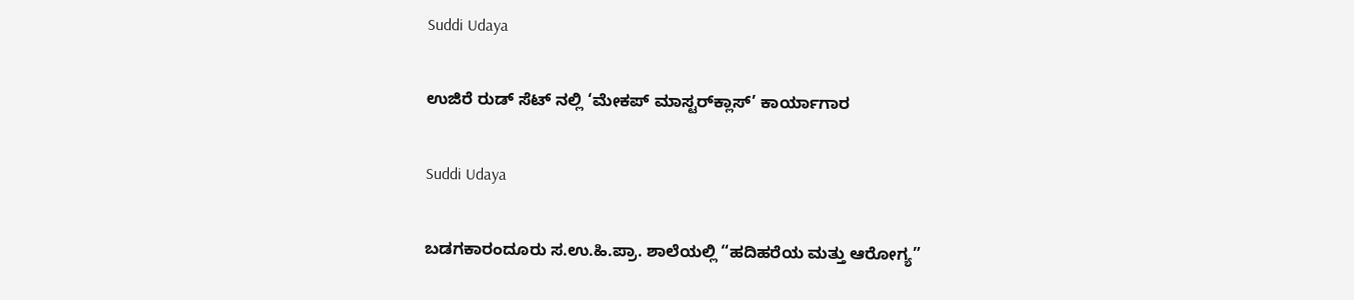Suddi Udaya

ಉಜಿರೆ ರುಡ್ ಸೆಟ್ ನಲ್ಲಿ ‘ಮೇಕಪ್ ಮಾಸ್ಟರ್‌ಕ್ಲಾಸ್’ ಕಾರ್ಯಾಗಾರ

Suddi Udaya

ಬಡಗಕಾರಂದೂರು ಸ.ಉ.ಹಿ.ಪ್ರಾ. ಶಾಲೆಯಲ್ಲಿ “ಹದಿಹರೆಯ ಮತ್ತು ಆರೋಗ್ಯ”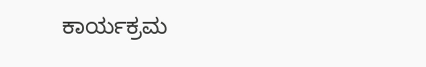ಕಾರ್ಯಕ್ರಮ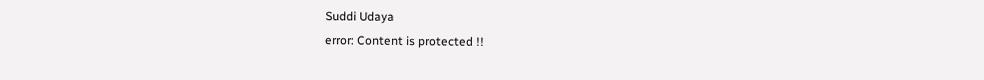Suddi Udaya
error: Content is protected !!